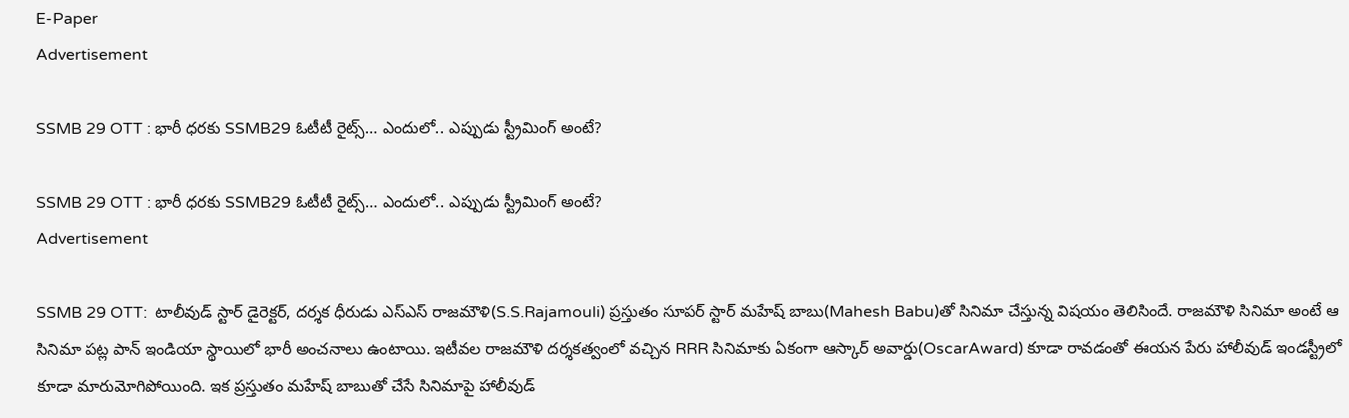E-Paper
Advertisement

SSMB 29 OTT : భారీ ధరకు SSMB29 ఓటీటీ రైట్స్… ఎందులో.. ఎప్పుడు స్ట్రీమింగ్ అంటే?

SSMB 29 OTT : భారీ ధరకు SSMB29 ఓటీటీ రైట్స్… ఎందులో.. ఎప్పుడు స్ట్రీమింగ్ అంటే?
Advertisement

SSMB 29 OTT:  టాలీవుడ్ స్టార్ డైరెక్టర్, దర్శక ధీరుడు ఎస్ఎస్ రాజమౌళి(S.S.Rajamouli) ప్రస్తుతం సూపర్ స్టార్ మహేష్ బాబు(Mahesh Babu)తో సినిమా చేస్తున్న విషయం తెలిసిందే. రాజమౌళి సినిమా అంటే ఆ సినిమా పట్ల పాన్ ఇండియా స్థాయిలో భారీ అంచనాలు ఉంటాయి. ఇటీవల రాజమౌళి దర్శకత్వంలో వచ్చిన RRR సినిమాకు ఏకంగా ఆస్కార్ అవార్డు(OscarAward) కూడా రావడంతో ఈయన పేరు హాలీవుడ్ ఇండస్ట్రీలో కూడా మారుమోగిపోయింది. ఇక ప్రస్తుతం మహేష్ బాబుతో చేసే సినిమాపై హాలీవుడ్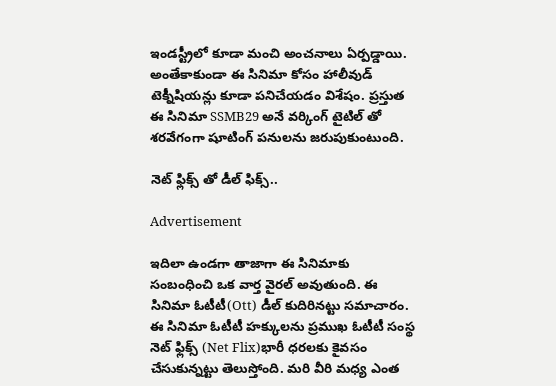ఇండస్ట్రీలో కూడా మంచి అంచనాలు ఏర్పడ్డాయి. అంతేకాకుండా ఈ సినిమా కోసం హాలీవుడ్ టెక్నీషియన్లు కూడా పనిచేయడం విశేషం. ప్రస్తుత ఈ సినిమా SSMB29 అనే వర్కింగ్ టైటిల్ తో శరవేగంగా షూటింగ్ పనులను జరుపుకుంటుంది.

నెట్ ఫ్లిక్స్ తో డీల్ ఫిక్స్..

Advertisement

ఇదిలా ఉండగా తాజాగా ఈ సినిమాకు సంబంధించి ఒక వార్త వైరల్ అవుతుంది. ఈ సినిమా ఓటీటీ(Ott) డీల్ కుదిరినట్టు సమాచారం. ఈ సినిమా ఓటీటీ హక్కులను ప్రముఖ ఓటీటీ సంస్థ నెట్ ఫ్లిక్స్ (Net Flix)భారీ ధరలకు కైవసం చేసుకున్నట్టు తెలుస్తోంది. మరి వీరి మధ్య ఎంత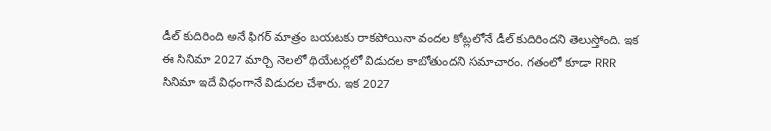డీల్ కుదిరింది అనే ఫిగర్ మాత్రం బయటకు రాకపోయినా వందల కోట్లలోనే డీల్ కుదిరిందని తెలుస్తోంది. ఇక ఈ సినిమా 2027 మార్చి నెలలో థియేటర్లలో విడుదల కాబోతుందని సమాచారం. గతంలో కూడా RRR సినిమా ఇదే విధంగానే విడుదల చేశారు. ఇక 2027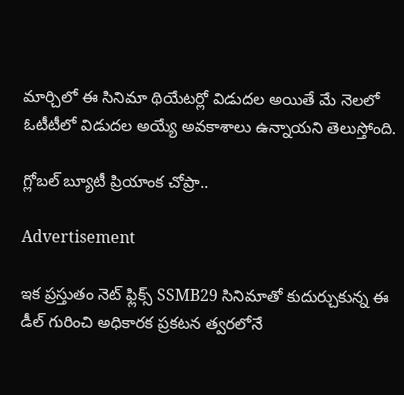మార్చిలో ఈ సినిమా థియేటర్లో విడుదల అయితే మే నెలలో ఓటీటీలో విడుదల అయ్యే అవకాశాలు ఉన్నాయని తెలుస్తోంది.

గ్లోబల్ బ్యూటీ ప్రియాంక చోప్రా..

Advertisement

ఇక ప్రస్తుతం నెట్ ఫ్లిక్స్ SSMB29 సినిమాతో కుదుర్చుకున్న ఈ డీల్ గురించి అధికారక ప్రకటన త్వరలోనే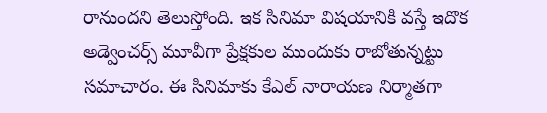రానుందని తెలుస్తోంది. ఇక సినిమా విషయానికి వస్తే ఇదొక అడ్వెంచర్స్ మూవీగా ప్రేక్షకుల ముందుకు రాబోతున్నట్టు సమాచారం. ఈ సినిమాకు కేఎల్ నారాయణ నిర్మాతగా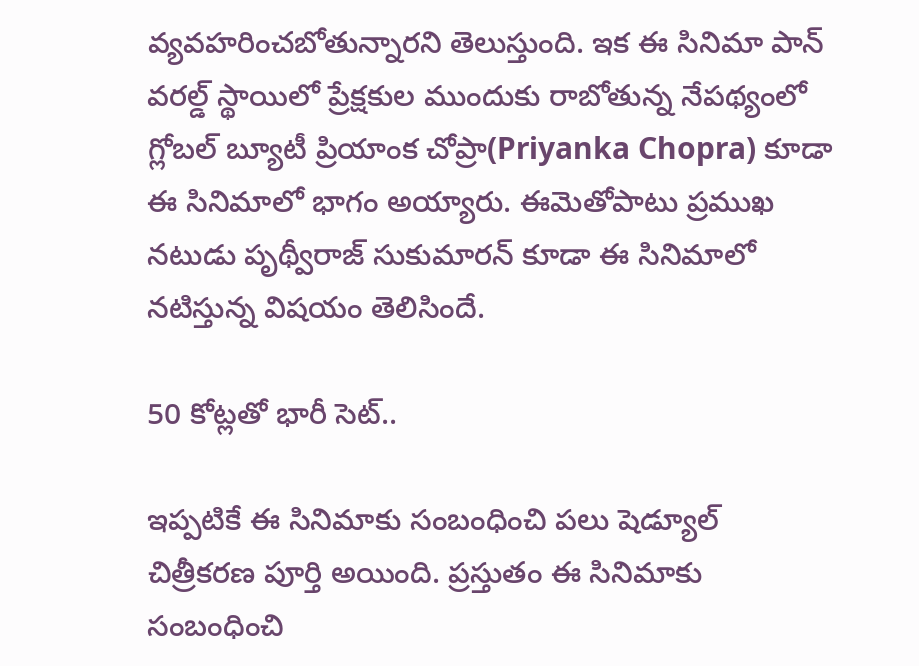వ్యవహరించబోతున్నారని తెలుస్తుంది. ఇక ఈ సినిమా పాన్ వరల్డ్ స్థాయిలో ప్రేక్షకుల ముందుకు రాబోతున్న నేపథ్యంలో గ్లోబల్ బ్యూటీ ప్రియాంక చోప్రా(Priyanka Chopra) కూడా ఈ సినిమాలో భాగం అయ్యారు. ఈమెతోపాటు ప్రముఖ నటుడు పృథ్వీరాజ్ సుకుమారన్ కూడా ఈ సినిమాలో నటిస్తున్న విషయం తెలిసిందే.

50 కోట్లతో భారీ సెట్..

ఇప్పటికే ఈ సినిమాకు సంబంధించి పలు షెడ్యూల్ చిత్రీకరణ పూర్తి అయింది. ప్రస్తుతం ఈ సినిమాకు సంబంధించి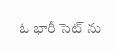ఓ భారీ సెట్ ను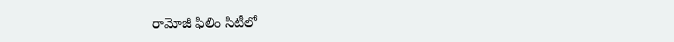రామోజీ ఫిలిం సిటీలో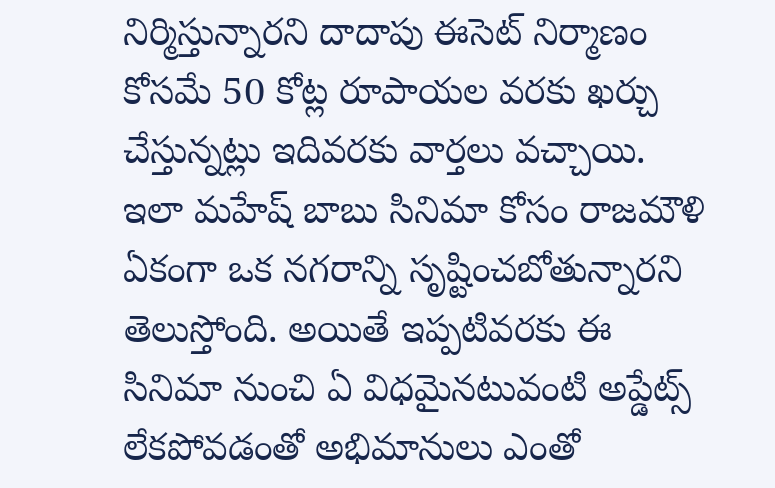నిర్మిస్తున్నారని దాదాపు ఈసెట్ నిర్మాణం కోసమే 50 కోట్ల రూపాయల వరకు ఖర్చు చేస్తున్నట్లు ఇదివరకు వార్తలు వచ్చాయి. ఇలా మహేష్ బాబు సినిమా కోసం రాజమౌళి ఏకంగా ఒక నగరాన్ని సృష్టించబోతున్నారని తెలుస్తోంది. అయితే ఇప్పటివరకు ఈ సినిమా నుంచి ఏ విధమైనటువంటి అప్డేట్స్ లేకపోవడంతో అభిమానులు ఎంతో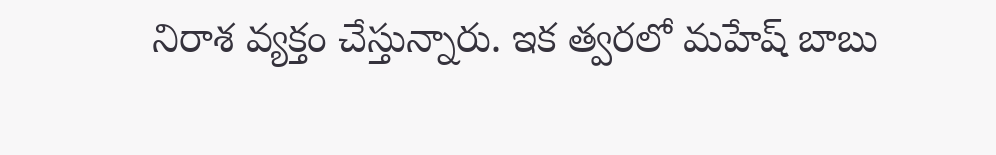నిరాశ వ్యక్తం చేస్తున్నారు. ఇక త్వరలో మహేష్ బాబు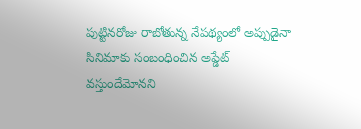పుట్టినరోజు రాబోతున్న నేపథ్యంలో అప్పుడైనా సినిమాకు సంబంధించిన అప్డేట్ వస్తుందేమోనని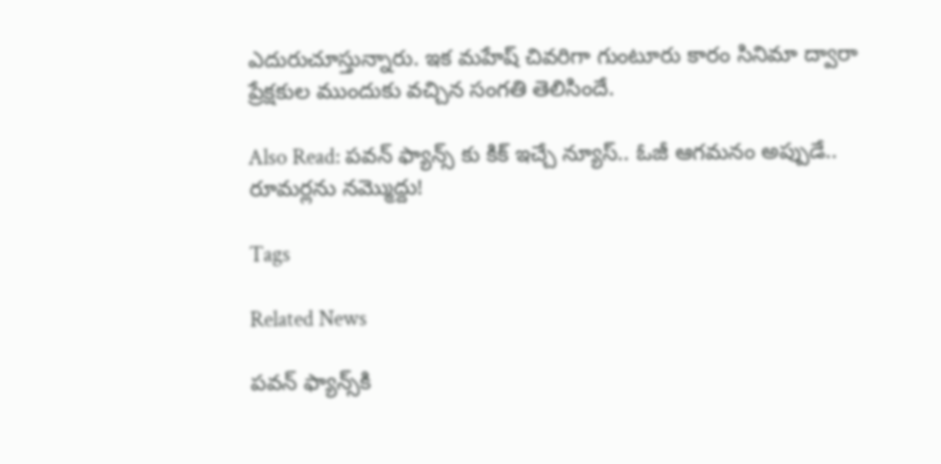ఎదురుచూస్తున్నారు. ఇక మహేష్ చివరిగా గుంటూరు కారం సినిమా ద్వారా ప్రేక్షకుల ముందుకు వచ్చిన సంగతి తెలిసిందే.

Also Read: పవన్ ఫ్యాన్స్ కు కిక్ ఇచ్చే న్యూస్.. ఓజీ ఆగమనం అప్పుడే.. రూమర్లను నమ్మొద్దు!

Tags

Related News

పవన్ ఫ్యాన్స్‌కి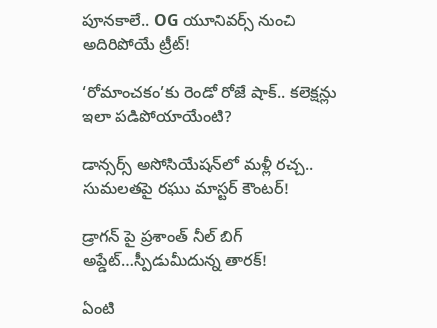పూనకాలే.. OG యూనివర్స్ నుంచి అదిరిపోయే ట్రీట్!

‘రోమాంచకం’కు రెండో రోజే షాక్.. కలెక్షన్లు ఇలా పడిపోయాయేంటి?

డాన్సర్స్ అసోసియేషన్‌లో మళ్లీ రచ్చ.. సుమలతపై రఘు మాస్టర్ కౌంటర్!

డ్రాగన్ పై ప్రశాంత్ నీల్ బిగ్ అప్డేట్…స్పీడుమీదున్న తారక్!

ఏంటి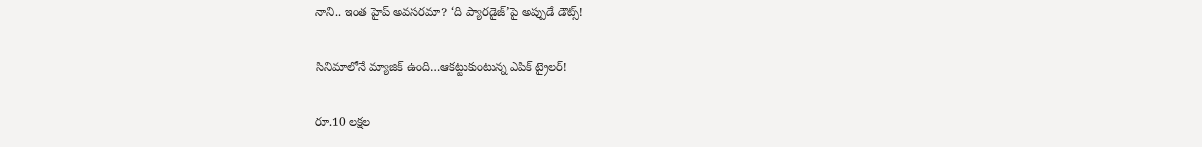నాని.. ఇంత హైప్ అవసరమా? ‘ది ప్యారడైజ్’పై అప్పుడే డౌట్స్!

సినిమాలోనే మ్యాజిక్ ఉంది…ఆకట్టుకుంటున్న ఎపిక్ ట్రైలర్!

రూ.10 లక్షల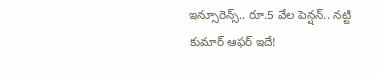ఇన్సూరెన్స్.. రూ.5 వేల పెన్షన్.. నట్టి కుమార్ ఆఫర్ ఇదే!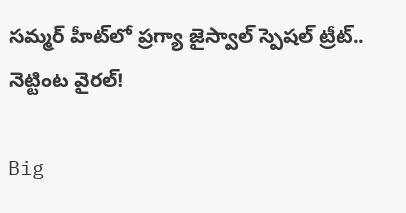సమ్మర్ హీట్‌లో ప్రగ్యా జైస్వాల్ స్పెషల్ ట్రీట్.. నెట్టింట వైరల్!

Big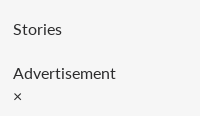Stories

Advertisement
×